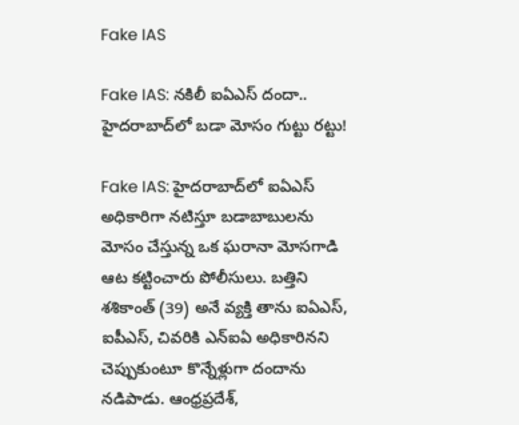Fake IAS

Fake IAS: నకిలీ ఐఏఎస్‌ దందా.. హైదరాబాద్‌లో బడా మోసం గుట్టు రట్టు!

Fake IAS: హైదరాబాద్‌లో ఐఏఎస్ అధికారిగా నటిస్తూ బడాబాబులను మోసం చేస్తున్న ఒక ఘరానా మోసగాడి ఆట కట్టించారు పోలీసులు. బత్తిని శశికాంత్ (39) అనే వ్యక్తి తాను ఐఏఎస్, ఐపీఎస్, చివరికి ఎన్ఐఏ అధికారినని చెప్పుకుంటూ కొన్నేళ్లుగా దందాను నడిపాడు. ఆంధ్రప్రదేశ్,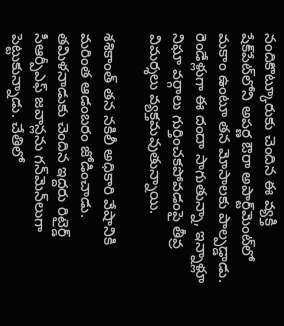నందికొట్కూరుకు చెందిన ఈ వ్యక్తి షేక్‌పేట్‌లోని అపర్ణ ఔరా అపార్ట్‌మెంట్‌లో మకాం ఉంటూ తన మోసాలకు పాల్పడ్డాడు. రెండేళ్లుగా ఈ దందా సాగుతున్నా, ఇన్నాళ్లూ నిఘా వర్గాలు గుర్తించకపోవడంపై తీవ్ర విమర్శలు వ్యక్తమవుతున్నాయి.

శశికాంత్ తన నకిలీ అధికారి వేషానికి మరింత ఆడంబరం జోడించాడు. తమిళనాడుకు చెందిన ఇద్దరు రిటైర్డ్ సీఆర్పీఎఫ్ జవాన్లను గన్‌మెన్‌లుగా పెట్టుకున్నాడు. చేతిలో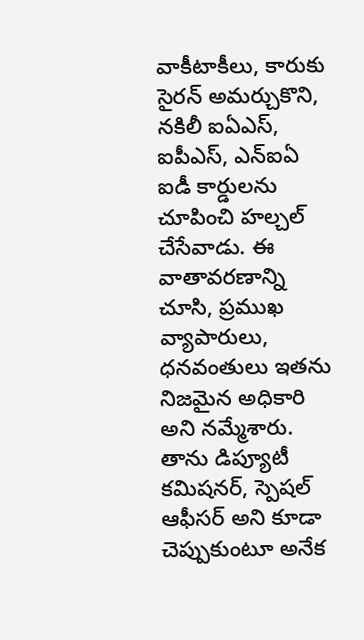వాకీటాకీలు, కారుకు సైరన్ అమర్చుకొని, నకిలీ ఐఏఎస్, ఐపీఎస్, ఎన్ఐఏ ఐడీ కార్డులను చూపించి హల్చల్ చేసేవాడు. ఈ వాతావరణాన్ని చూసి, ప్రముఖ వ్యాపారులు, ధనవంతులు ఇతను నిజమైన అధికారి అని నమ్మేశారు. తాను డిప్యూటీ కమిషనర్, స్పెషల్ ఆఫీసర్ అని కూడా చెప్పుకుంటూ అనేక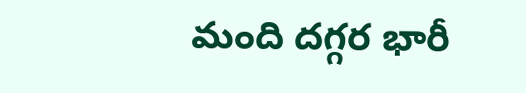మంది దగ్గర భారీ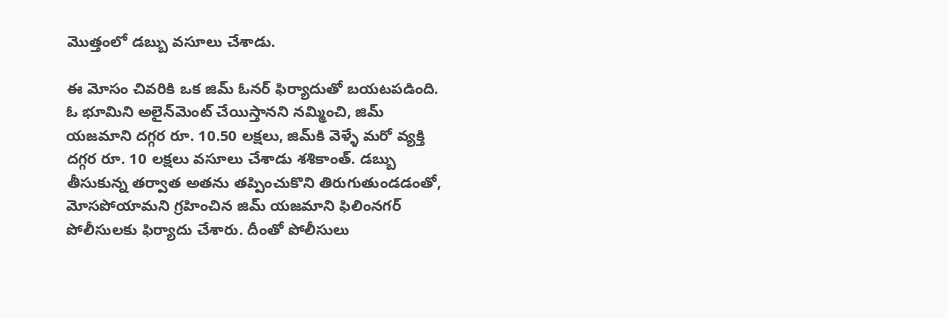మొత్తంలో డబ్బు వసూలు చేశాడు.

ఈ మోసం చివరికి ఒక జిమ్ ఓనర్ ఫిర్యాదుతో బయటపడింది. ఓ భూమిని అలైన్‌మెంట్ చేయిస్తానని నమ్మించి, జిమ్ యజమాని దగ్గర రూ. 10.50 లక్షలు, జిమ్‌కి వెళ్ళే మరో వ్యక్తి దగ్గర రూ. 10 లక్షలు వసూలు చేశాడు శశికాంత్. డబ్బు తీసుకున్న తర్వాత అతను తప్పించుకొని తిరుగుతుండడంతో, మోసపోయామని గ్రహించిన జిమ్ యజమాని ఫిలింనగర్ పోలీసులకు ఫిర్యాదు చేశారు. దీంతో పోలీసులు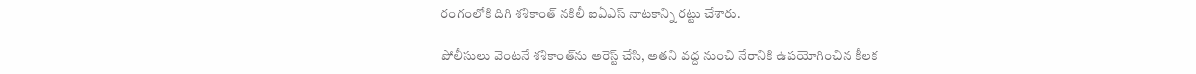రంగంలోకి దిగి శశికాంత్ నకిలీ ఐఏఎస్ నాటకాన్ని రట్టు చేశారు.

పోలీసులు వెంటనే శశికాంత్‌ను అరెస్ట్ చేసి, అతని వద్ద నుంచి నేరానికి ఉపయోగించిన కీలక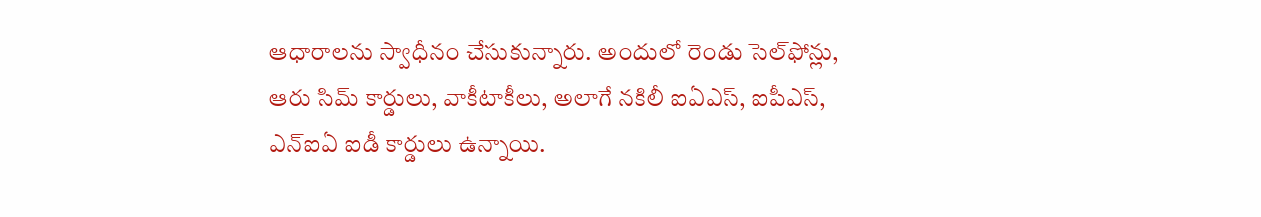ఆధారాలను స్వాధీనం చేసుకున్నారు. అందులో రెండు సెల్‌ఫోన్లు, ఆరు సిమ్ కార్డులు, వాకీటాకీలు, అలాగే నకిలీ ఐఏఎస్, ఐపీఎస్, ఎన్ఐఏ ఐడీ కార్డులు ఉన్నాయి.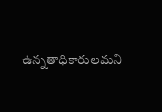ఉన్నతాధికారులమని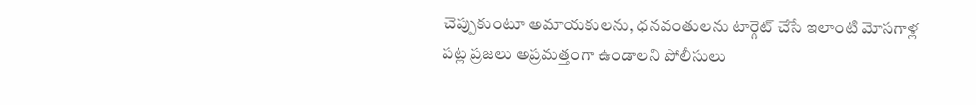చెప్పుకుంటూ అమాయకులను, ధనవంతులను టార్గెట్ చేసే ఇలాంటి మోసగాళ్ల పట్ల ప్రజలు అప్రమత్తంగా ఉండాలని పోలీసులు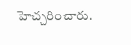హెచ్చరించారు.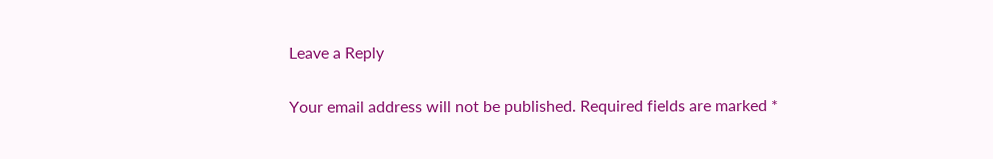Leave a Reply

Your email address will not be published. Required fields are marked *